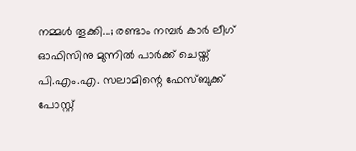നമ്മൾ തൂക്കി...; രണ്ടാം നമ്പർ കാർ ലീഗ് ഓഫിസിനു മുന്നിൽ പാർക്ക് ചെയ്ത് പി.എം.എ. സലാമിന്റെ ഫേസ്ബുക്ക് പോസ്റ്റ്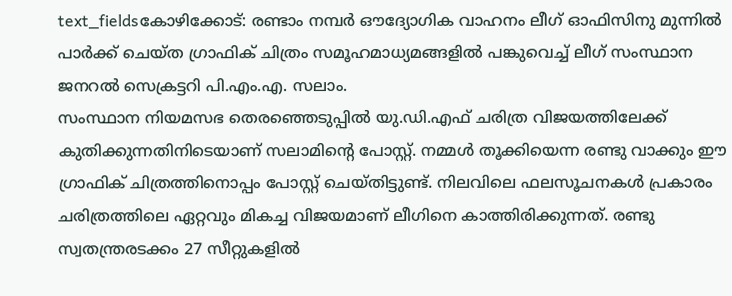text_fieldsകോഴിക്കോട്: രണ്ടാം നമ്പർ ഔദ്യോഗിക വാഹനം ലീഗ് ഓഫിസിനു മുന്നിൽ പാർക്ക് ചെയ്ത ഗ്രാഫിക് ചിത്രം സമൂഹമാധ്യമങ്ങളിൽ പങ്കുവെച്ച് ലീഗ് സംസ്ഥാന ജനറൽ സെക്രട്ടറി പി.എം.എ. സലാം.
സംസ്ഥാന നിയമസഭ തെരഞ്ഞെടുപ്പിൽ യു.ഡി.എഫ് ചരിത്ര വിജയത്തിലേക്ക് കുതിക്കുന്നതിനിടെയാണ് സലാമിന്റെ പോസ്റ്റ്. നമ്മൾ തൂക്കിയെന്ന രണ്ടു വാക്കും ഈ ഗ്രാഫിക് ചിത്രത്തിനൊപ്പം പോസ്റ്റ് ചെയ്തിട്ടുണ്ട്. നിലവിലെ ഫലസൂചനകൾ പ്രകാരം ചരിത്രത്തിലെ ഏറ്റവും മികച്ച വിജയമാണ് ലീഗിനെ കാത്തിരിക്കുന്നത്. രണ്ടു സ്വതന്ത്രരടക്കം 27 സീറ്റുകളിൽ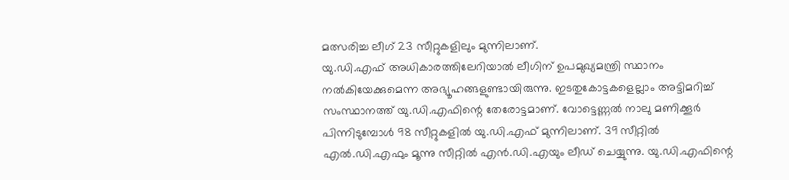മത്സരിച്ച ലീഗ് 23 സീറ്റുകളിലും മുന്നിലാണ്.
യു.ഡി.എഫ് അധികാരത്തിലേറിയാൽ ലീഗിന് ഉപമുഖ്യമന്ത്രി സ്ഥാനം നൽകിയേക്കുമെന്ന അഭ്യൂഹങ്ങളുണ്ടായിരുന്നു. ഇടതുകോട്ടകളെല്ലാം അട്ടിമറിച്ച് സംസ്ഥാനത്ത് യു.ഡി.എഫിന്റെ തേരോട്ടമാണ്. വോട്ടെണ്ണൽ നാലു മണിക്കൂർ പിന്നിടുമ്പോൾ 98 സീറ്റുകളിൽ യു.ഡി.എഫ് മുന്നിലാണ്. 39 സീറ്റിൽ എൽ.ഡി.എഫും മൂന്നു സീറ്റിൽ എൻ.ഡി.എയും ലീഡ് ചെയ്യുന്നു. യു.ഡി.എഫിന്റെ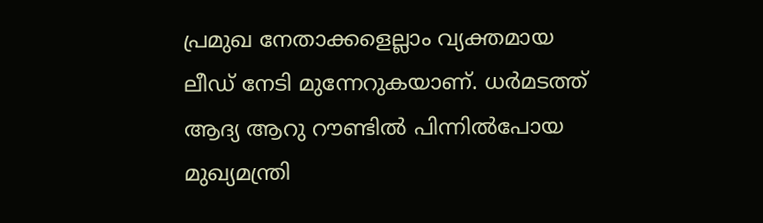പ്രമുഖ നേതാക്കളെല്ലാം വ്യക്തമായ ലീഡ് നേടി മുന്നേറുകയാണ്. ധർമടത്ത് ആദ്യ ആറു റൗണ്ടിൽ പിന്നിൽപോയ മുഖ്യമന്ത്രി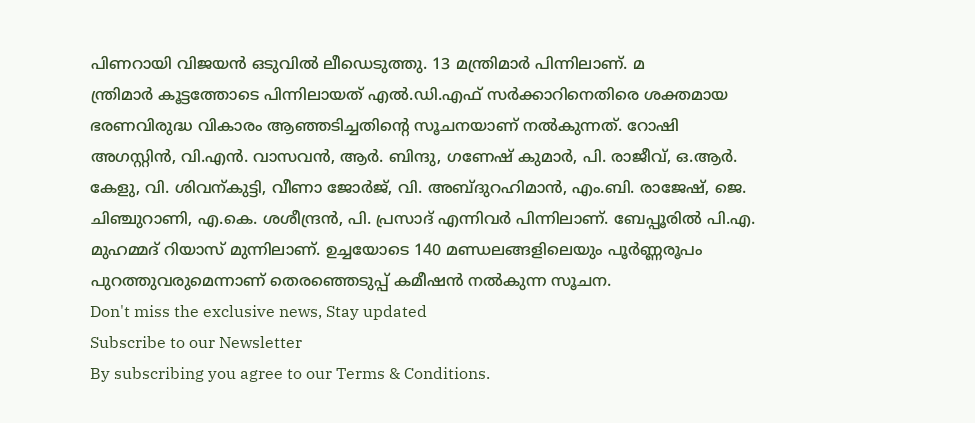പിണറായി വിജയൻ ഒടുവിൽ ലീഡെടുത്തു. 13 മന്ത്രിമാർ പിന്നിലാണ്. മ
ന്ത്രിമാർ കൂട്ടത്തോടെ പിന്നിലായത് എൽ.ഡി.എഫ് സർക്കാറിനെതിരെ ശക്തമായ ഭരണവിരുദ്ധ വികാരം ആഞ്ഞടിച്ചതിന്റെ സൂചനയാണ് നൽകുന്നത്. റോഷി അഗസ്റ്റിൻ, വി.എൻ. വാസവൻ, ആർ. ബിന്ദു, ഗണേഷ് കുമാർ, പി. രാജീവ്, ഒ.ആർ. കേളു, വി. ശിവന്കുട്ടി, വീണാ ജോർജ്, വി. അബ്ദുറഹിമാൻ, എം.ബി. രാജേഷ്, ജെ. ചിഞ്ചുറാണി, എ.കെ. ശശീന്ദ്രൻ, പി. പ്രസാദ് എന്നിവർ പിന്നിലാണ്. ബേപ്പൂരിൽ പി.എ. മുഹമ്മദ് റിയാസ് മുന്നിലാണ്. ഉച്ചയോടെ 140 മണ്ഡലങ്ങളിലെയും പൂർണ്ണരൂപം പുറത്തുവരുമെന്നാണ് തെരഞ്ഞെടുപ്പ് കമീഷൻ നൽകുന്ന സൂചന.
Don't miss the exclusive news, Stay updated
Subscribe to our Newsletter
By subscribing you agree to our Terms & Conditions.